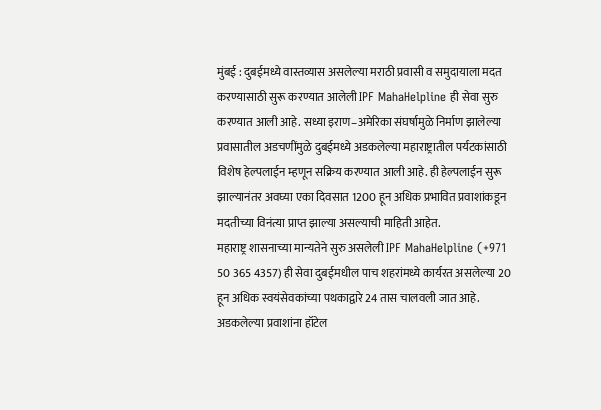मुंबई : दुबईमध्ये वास्तव्यास असलेल्या मराठी प्रवासी व समुदायाला मदत करण्यासाठी सुरू करण्यात आलेली IPF MahaHelpline ही सेवा सुरु करण्यात आली आहे. सध्या इराण–अमेरिका संघर्षामुळे निर्माण झालेल्या प्रवासातील अडचणींमुळे दुबईमध्ये अडकलेल्या महाराष्ट्रातील पर्यटकांसाठी विशेष हेल्पलाईन म्हणून सक्रिय करण्यात आली आहे. ही हेल्पलाईन सुरू झाल्यानंतर अवघ्या एका दिवसात 1200 हून अधिक प्रभावित प्रवाशांकडून मदतीच्या विनंत्या प्राप्त झाल्या असल्याची माहिती आहेत.
महाराष्ट्र शासनाच्या मान्यतेने सुरु असलेली IPF MahaHelpline (+971 50 365 4357) ही सेवा दुबईमधील पाच शहरांमध्ये कार्यरत असलेल्या 20 हून अधिक स्वयंसेवकांच्या पथकाद्वारे 24 तास चालवली जात आहे. अडकलेल्या प्रवाशांना हॉटेल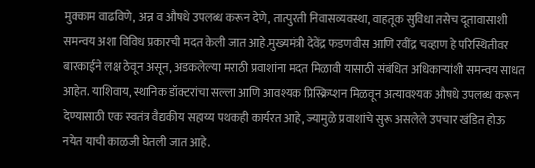मुक्काम वाढविणे, अन्न व औषधे उपलब्ध करून देणे, तात्पुरती निवासव्यवस्था, वाहतूक सुविधा तसेच दूतावासाशी समन्वय अशा विविध प्रकारची मदत केली जात आहे.मुख्यमंत्री देवेंद्र फडणवीस आणि रवींद्र चव्हाण हे परिस्थितीवर बारकाईने लक्ष ठेवून असून, अडकलेल्या मराठी प्रवाशांना मदत मिळावी यासाठी संबंधित अधिकाऱ्यांशी समन्वय साधत आहेत. याशिवाय, स्थानिक डॉक्टरांचा सल्ला आणि आवश्यक प्रिस्क्रिप्शन मिळवून अत्यावश्यक औषधे उपलब्ध करून देण्यासाठी एक स्वतंत्र वैद्यकीय सहाय्य पथकही कार्यरत आहे, ज्यामुळे प्रवाशांचे सुरू असलेले उपचार खंडित होऊ नयेत याची काळजी घेतली जात आहे.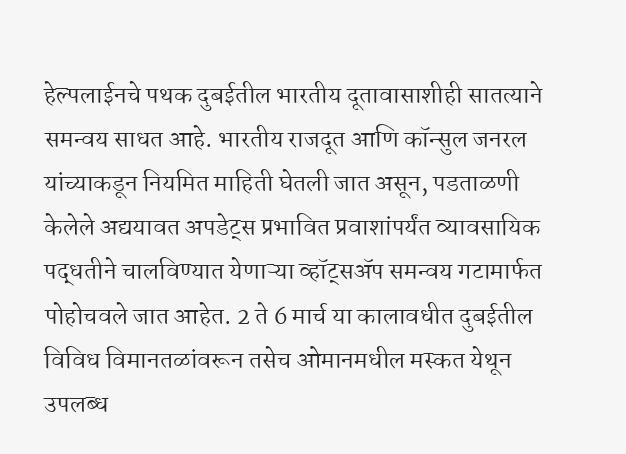हेल्पलाईनचे पथक दुबईतील भारतीय दूतावासाशीही सातत्याने समन्वय साधत आहे. भारतीय राजदूत आणि कॉन्सुल जनरल यांच्याकडून नियमित माहिती घेतली जात असून, पडताळणी केलेले अद्ययावत अपडेट्स प्रभावित प्रवाशांपर्यंत व्यावसायिक पद्धतीने चालविण्यात येणाऱ्या व्हॉट्सॲप समन्वय गटामार्फत पोहोचवले जात आहेत. 2 ते 6 मार्च या कालावधीत दुबईतील विविध विमानतळांवरून तसेच ओमानमधील मस्कत येथून उपलब्ध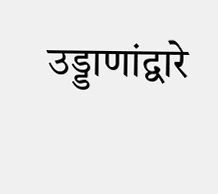उड्डाणांद्वारे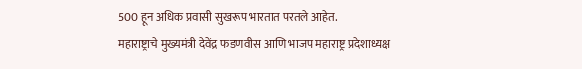500 हून अधिक प्रवासी सुखरूप भारतात परतले आहेत.
महाराष्ट्राचे मुख्यमंत्री देवेंद्र फडणवीस आणि भाजप महाराष्ट्र प्रदेशाध्यक्ष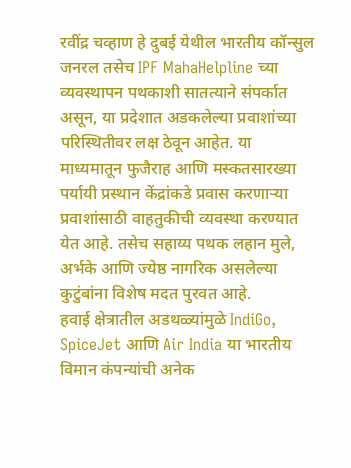रवींद्र चव्हाण हे दुबई येथील भारतीय कॉन्सुल जनरल तसेच IPF MahaHelpline च्या व्यवस्थापन पथकाशी सातत्याने संपर्कात असून, या प्रदेशात अडकलेल्या प्रवाशांच्या परिस्थितीवर लक्ष ठेवून आहेत. या माध्यमातून फुजैराह आणि मस्कतसारख्या पर्यायी प्रस्थान केंद्रांकडे प्रवास करणाऱ्या प्रवाशांसाठी वाहतुकीची व्यवस्था करण्यात येत आहे. तसेच सहाय्य पथक लहान मुले, अर्भके आणि ज्येष्ठ नागरिक असलेल्या कुटुंबांना विशेष मदत पुरवत आहे.
हवाई क्षेत्रातील अडथळ्यांमुळे IndiGo, SpiceJet आणि Air India या भारतीय विमान कंपन्यांची अनेक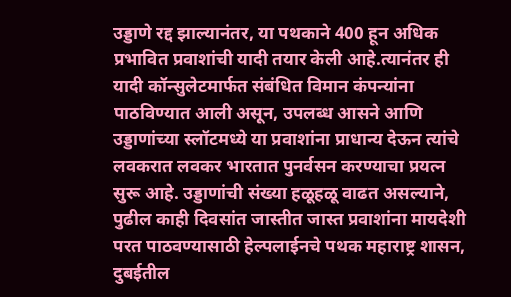उड्डाणे रद्द झाल्यानंतर, या पथकाने 400 हून अधिक प्रभावित प्रवाशांची यादी तयार केली आहे.त्यानंतर ही यादी कॉन्सुलेटमार्फत संबंधित विमान कंपन्यांना पाठविण्यात आली असून, उपलब्ध आसने आणि उड्डाणांच्या स्लॉटमध्ये या प्रवाशांना प्राधान्य देऊन त्यांचे लवकरात लवकर भारतात पुनर्वसन करण्याचा प्रयत्न सुरू आहे. उड्डाणांची संख्या हळूहळू वाढत असल्याने, पुढील काही दिवसांत जास्तीत जास्त प्रवाशांना मायदेशी परत पाठवण्यासाठी हेल्पलाईनचे पथक महाराष्ट्र शासन, दुबईतील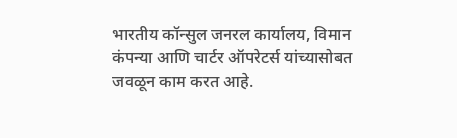भारतीय कॉन्सुल जनरल कार्यालय, विमान कंपन्या आणि चार्टर ऑपरेटर्स यांच्यासोबत जवळून काम करत आहे.